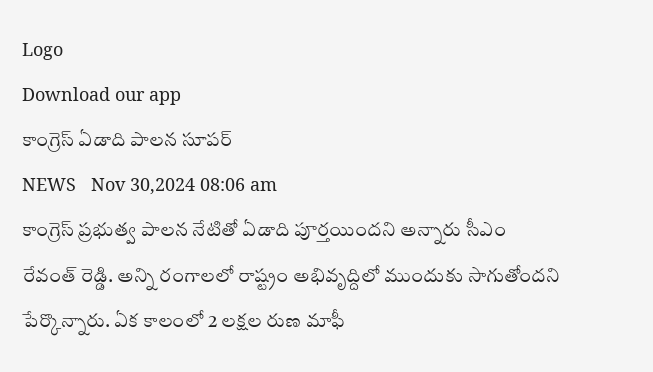Logo
Download our app
కాంగ్రెస్ ఏడాది పాల‌న సూప‌ర్
NEWS   Nov 30,2024 08:06 am
కాంగ్రెస్ ప్ర‌భుత్వ పాల‌న నేటితో ఏడాది పూర్త‌యింద‌ని అన్నారు సీఎం రేవంత్ రెడ్డి. అన్ని రంగాల‌లో రాష్ట్రం అభివృద్దిలో ముందుకు సాగుతోంద‌ని పేర్కొన్నారు. ఏక కాలంలో 2 ల‌క్ష‌ల రుణ మాఫీ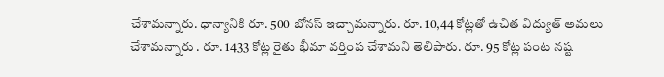చేశామ‌న్నారు. ధాన్యానికి రూ. 500 బోన‌స్ ఇచ్చామ‌న్నారు. రూ. 10,44 కోట్ల‌తో ఉచిత విద్యుత్ అమ‌లు చేశామ‌న్నారు . రూ. 1433 కోట్ల రైతు భీమా వ‌ర్తింప చేశామ‌ని తెలిపారు. రూ. 95 కోట్ల పంట న‌ష్ట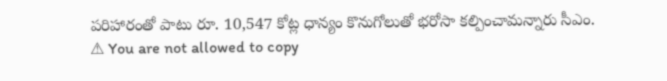ప‌రిహారంతో పాటు రూ. 10,547 కోట్ల ధాన్యం కొనుగోలుతో భ‌రోసా క‌ల్పించామ‌న్నారు సీఎం.
⚠ You are not allowed to copy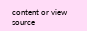content or view source